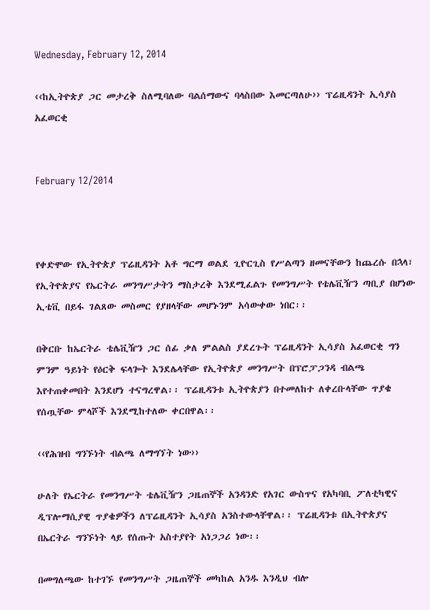Wednesday, February 12, 2014

‹‹ከኢትዮጵያ ጋር መታረቅ ስለሚባለው ባልሰማውና ባላስበው እመርጣለሁ›› ፕሬዚዳንት ኢሳያስ አፈወርቂ


February 12/2014



የቀድሞው የኢትዮጵያ ፕሬዚዳንት አቶ ግርማ ወልደ ጊዮርጊስ የሥልጣን ዘመናቸውን ከጨረሱ በኋላ፣ የኢትዮጵያና የኤርትራ መንግሥታትን ማስታረቅ እንደሚፈልጉ የመንግሥት የቴሌቪዥን ጣቢያ በሆነው ኢቴቪ በይፋ ገልጸው መስመር የያዘላቸው መሆኑንም አሳውቀው ነበር፡፡

በቅርቡ ከኤርትራ ቴሌቪዥን ጋር ሰፊ ቃለ ምልልስ ያደረጉት ፕሬዚዳንት ኢሳያስ አፈወርቂ ግን ምንም ዓይነት የዕርቅ ፍላጐት እንደሌላቸው የኢትዮጵያ መንግሥት በፕሮፓጋንዳ ብልጫ እየተጠቀመበት እንደሆነ ተናግረዋል፡፡ ፕሬዚዳንቱ ኢትዮጵያን በተመለከተ ለቀረቡላቸው ጥያቄ የሰጧቸው ምላሾች እንደሚከተለው ቀርበዋል፡፡

‹‹የሕዝብ ግንኙነት ብልጫ ለማግኘት ነው››

ሁለት የኤርትራ የመንግሥት ቴሌቪዥን ጋዜጠኞች አንዳንድ የአገር ውስጥና የአካባቢ ፖለቲካዊና ዲፕሎማሲያዊ ጥያቄዎችን ለፕሬዚዳንት ኢሳያስ አንስተውላቸዋል፡፡ ፕሬዚዳንቱ በኢትዮጵያና በኤርትራ ግንኙነት ላይ የሰጡት አስተያየት አነጋጋሪ ነው፡፡

በመግለጫው ከተገኙ የመንግሥት ጋዜጠኞች መካከል አንዱ እንዲህ ብሎ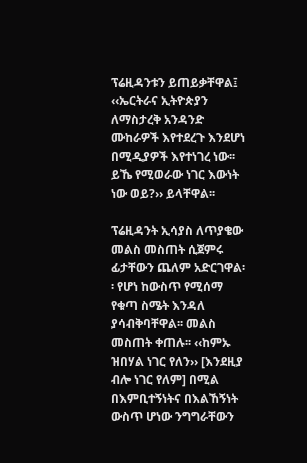ፕሬዚዳንቱን ይጠይቃቸዋል፤ ‹‹ኤርትራና ኢትዮጵያን ለማስታረቅ አንዳንድ ሙከራዎች እየተደረጉ እንደሆነ በሚዲያዎች እየተነገረ ነው፡፡ ይኼ የሚወራው ነገር እውነት ነው ወይ?›› ይላቸዋል፡፡

ፕሬዚዳንት ኢሳያስ ለጥያቄው መልስ መስጠት ሲጀምሩ ፊታቸውን ጨለም አድርገዋል፡፡ የሆነ ከውስጥ የሚሰማ የቁጣ ስሜት እንዳለ ያሳብቅባቸዋል፡፡ መልስ መስጠት ቀጠሉ፡፡ ‹‹ከምኡ ዝበሃል ነገር የለን›› [እንደዚያ ብሎ ነገር የለም] በሚል በእምቢተኝነትና በእልኸኝነት ውስጥ ሆነው ንግግራቸውን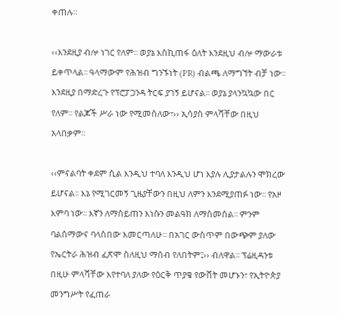ቀጠሉ፡፡

‹‹እንደዚያ ብሎ ነገር የለም፡፡ ወያኔ እስኪጠፋ ዕለት እንደዚህ ብሎ ማውራቱ ይቀጥላል፡፡ ዓላማውም የሕዝብ ግንኙነት (PR) ብልጫ ለማግኘት ብቻ ነው፡፡ እንደዚያ በማድረጉ የፕሮፓጋንዳ ትርፍ ያገኝ ይሆናል፡፡ ወያኔ ያላንኳኳው በር የለም፡፡ የልጆች ሥራ ነው የሚመስለው፣›› ኢሳያስ ምላሻቸው በዚህ አላበቃም፡፡

‹‹ምናልባት ቀደም ሲል እንዲህ ተባለ እንዲህ ሆነ እያሉ ሊያታልሉን ሞክረው ይሆናል፡፡ እኔ የሚገርመኝ ጊዜያቸውን በዚህ ለምን እንደሚያጠፉ ነው፡፡ የአዞ እምባ ነው፡፡ እኛን ለማሰይጠን እነሱን መልዓክ ለማስመሰል፡፡ ምንም ባልሰማውና ባላስበው እመርጣለሁ፡፡ በአገር ውስጥም በውጭም ያለው የኤርትራ ሕዝብ ፈጽሞ ስለዚህ ማሰብ የለበትም፤›› ብለዋል፡፡ ፕሬዚዳንቱ በዚሁ ምላሻቸው እየተባለ ያለው የዕርቅ ጥያቄ የውሸት መሆኑን፣ የኢትዮጵያ መንግሥት የፈጠራ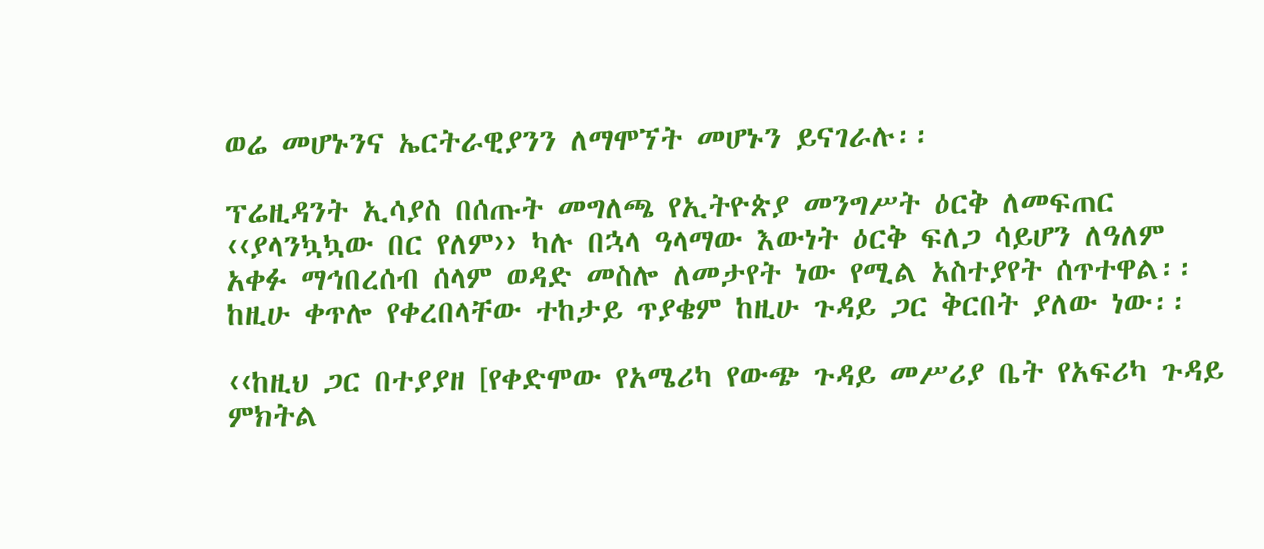ወሬ መሆኑንና ኤርትራዊያንን ለማሞኘት መሆኑን ይናገራሉ፡፡

ፕሬዚዳንት ኢሳያስ በሰጡት መግለጫ የኢትዮጵያ መንግሥት ዕርቅ ለመፍጠር ‹‹ያላንኳኳው በር የለም›› ካሉ በኋላ ዓላማው እውነት ዕርቅ ፍለጋ ሳይሆን ለዓለም አቀፉ ማኅበረሰብ ሰላም ወዳድ መስሎ ለመታየት ነው የሚል አስተያየት ሰጥተዋል፡፡ ከዚሁ ቀጥሎ የቀረበላቸው ተከታይ ጥያቄም ከዚሁ ጉዳይ ጋር ቅርበት ያለው ነው፡፡

‹‹ከዚህ ጋር በተያያዘ [የቀድሞው የአሜሪካ የውጭ ጉዳይ መሥሪያ ቤት የአፍሪካ ጉዳይ ምክትል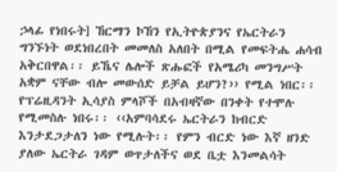ኃላፊ የነበሩት] ኸርማን ኮኸን የኢትዮጵያንና የኤርትራን ግንኙነት ወደነበረበት መመለስ አለበት በሚል የመፍትሔ ሐሳብ አቅርበዋል፡፡ ይኼና ሌሎች ጽሑፎች የአሜሪካ መንግሥት አቋም ናቸው ብሎ መውሰድ ይቻል ይሆን?›› የሚል ነበር፡፡ የፕሬዚዳንት ኢሳያስ ምላሾች በአብዛኛው በንቀት የተሞሉ የሚመስሉ ነበሩ፡፡ ‹‹አምባሳደሩ ኤርትራን ከብርድ እንታደጋታለን ነው የሚሉት፡፡ የምን ብርድ ነው እኛ ዘንድ ያለው ኤርትራ ገዳም ወጥታለችና ወደ ቤቷ እንመልሳት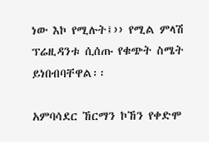ነው እኮ የሚሉት፤›› የሚል ምላሽ ፕሬዚዳንቱ ሲሰጡ የቁጭት ስሜት ይነበብባቸዋል፡፡

አምባሳደር ኸርማን ኮኸን የቀድሞ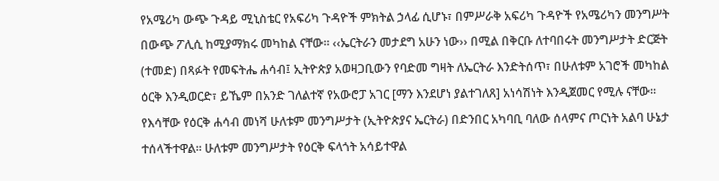የአሜሪካ ውጭ ጉዳይ ሚኒስቴር የአፍሪካ ጉዳዮች ምክትል ኃላፊ ሲሆኑ፣ በምሥራቅ አፍሪካ ጉዳዮች የአሜሪካን መንግሥት በውጭ ፖሊሲ ከሚያማክሩ መካከል ናቸው፡፡ ‹‹ኤርትራን መታደግ አሁን ነው›› በሚል በቅርቡ ለተባበሩት መንግሥታት ድርጅት (ተመድ) በጻፉት የመፍትሔ ሐሳብ፤ ኢትዮጵያ አወዛጋቢውን የባድመ ግዛት ለኤርትራ እንድትሰጥ፣ በሁለቱም አገሮች መካከል ዕርቅ እንዲወርድ፣ ይኼም በአንድ ገለልተኛ የአውሮፓ አገር [ማን እንደሆነ ያልተገለጸ] አነሳሽነት እንዲጀመር የሚሉ ናቸው፡፡ የእሳቸው የዕርቅ ሐሳብ መነሻ ሁለቱም መንግሥታት (ኢትዮጵያና ኤርትራ) በድንበር አካባቢ ባለው ሰላምና ጦርነት አልባ ሁኔታ ተሰላችተዋል፡፡ ሁለቱም መንግሥታት የዕርቅ ፍላጎት አሳይተዋል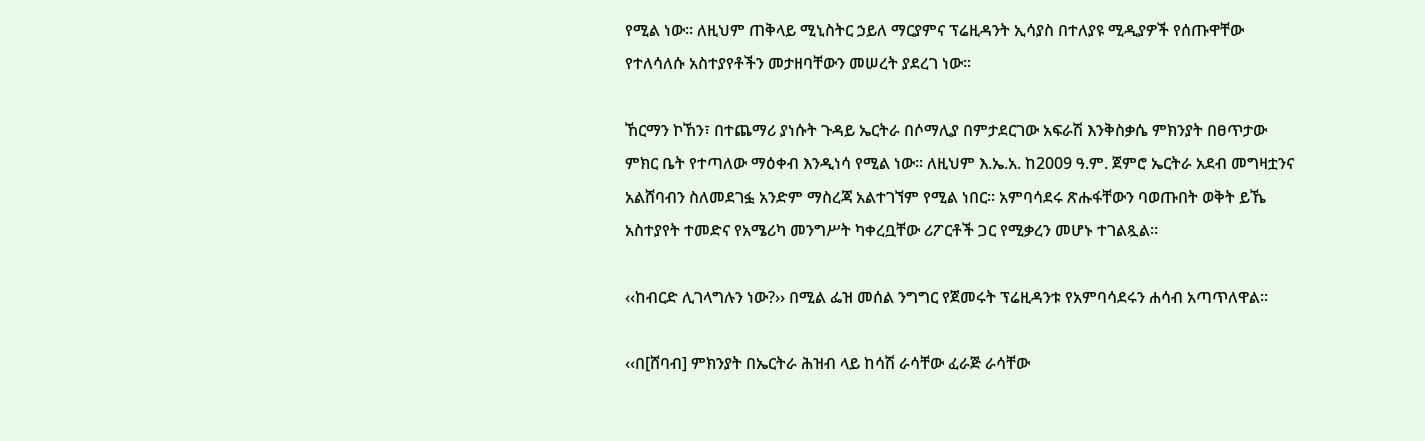የሚል ነው፡፡ ለዚህም ጠቅላይ ሚኒስትር ኃይለ ማርያምና ፕሬዚዳንት ኢሳያስ በተለያዩ ሚዲያዎች የሰጡዋቸው የተለሳለሱ አስተያየቶችን መታዘባቸውን መሠረት ያደረገ ነው፡፡

ኸርማን ኮኸን፣ በተጨማሪ ያነሱት ጉዳይ ኤርትራ በሶማሊያ በምታደርገው አፍራሽ እንቅስቃሴ ምክንያት በፀጥታው ምክር ቤት የተጣለው ማዕቀብ እንዲነሳ የሚል ነው፡፡ ለዚህም እ.ኤ.አ. ከ2009 ዓ.ም. ጀምሮ ኤርትራ አደብ መግዛቷንና አልሸባብን ስለመደገፏ አንድም ማስረጃ አልተገኘም የሚል ነበር፡፡ አምባሳደሩ ጽሑፋቸውን ባወጡበት ወቅት ይኼ አስተያየት ተመድና የአሜሪካ መንግሥት ካቀረቧቸው ሪፖርቶች ጋር የሚቃረን መሆኑ ተገልጿል፡፡

‹‹ከብርድ ሊገላግሉን ነው?›› በሚል ፌዝ መሰል ንግግር የጀመሩት ፕሬዚዳንቱ የአምባሳደሩን ሐሳብ አጣጥለዋል፡፡

‹‹በ[ሸባብ] ምክንያት በኤርትራ ሕዝብ ላይ ከሳሽ ራሳቸው ፈራጅ ራሳቸው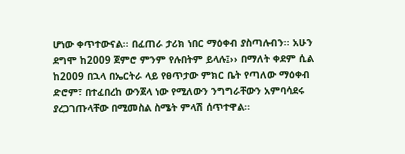ሆነው ቀጥተውናል፡፡ በፈጠራ ታሪክ ነበር ማዕቀብ ያስጣሉብን፡፡ አሁን ደግሞ ከ2009 ጀምሮ ምንም የሉበትም ይላሉ፤›› በማለት ቀደም ሲል ከ2009 በኋላ በኤርትራ ላይ የፀጥታው ምክር ቤት የጣለው ማዕቀብ ድሮም፣ በተፈበረከ ውንጀላ ነው የሚለውን ንግግራቸውን አምባሳደሩ ያረጋገጡላቸው በሚመስል ስሜት ምላሽ ሰጥተዋል፡፡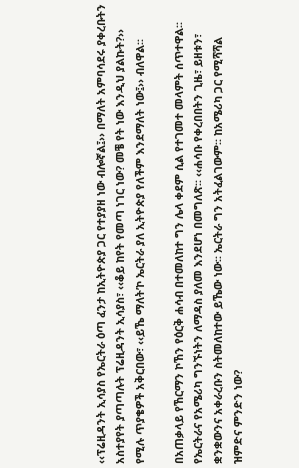‹‹ፕሬዚዳንት ኢሳያስ የኤርትራ ዕጣ ፈንታ ከኢትዮጵያ ጋር የተያያዘ ነው ብሎኛል፤›› በማለት አምባሳደሩ ያቀረቡትን አስተያየት ያጣጣሉት ፕሬዚዳንት ኢሳያስ፣ ‹‹ቆይ ከየት የመጣ ነገር ነው? መቼ የት ነው እንዲህ ያልኩት?›› የሚሉ ጥያቄዎች አቅርበው፣ ‹‹ይኼ ማለት’ኮ ኤርትራ ያለ ኢትዮጵያ የለችም እንደማለት ነው፤›› ብለዋል፡፡

በአጠቃላይ የኸርማን ኮኸን የዕርቅ ሐሳብ በተመለከተ ግን ሌላ ቀደም ሲል የተገመተ መላምት ሰጥተዋል፡፡ የኤርትራና የአሜሪካ ግንኙነትን ለማዳስ ያለመ እንደሆነ በመግለጽ፡፡ ‹‹ሐሳቡ የቀረበበትን ጊዜ፣ ይዘቱን፣ ቋንቋውንና አቀራረቡን ስትመለከተው ይኼው ነው፡፡ ኤርትራ ግን አትፈልገውም፡፡ ከአሜሪካ ጋር የሚሻሻል ዝምድና ምንድን ነው?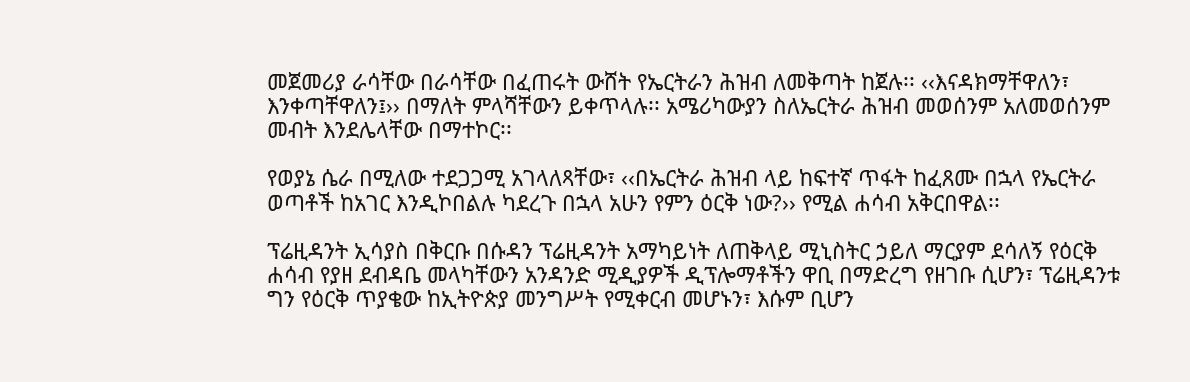መጀመሪያ ራሳቸው በራሳቸው በፈጠሩት ውሸት የኤርትራን ሕዝብ ለመቅጣት ከጀሉ፡፡ ‹‹እናዳክማቸዋለን፣ እንቀጣቸዋለን፤›› በማለት ምላሻቸውን ይቀጥላሉ፡፡ አሜሪካውያን ስለኤርትራ ሕዝብ መወሰንም አለመወሰንም መብት እንደሌላቸው በማተኮር፡፡

የወያኔ ሴራ በሚለው ተደጋጋሚ አገላለጻቸው፣ ‹‹በኤርትራ ሕዝብ ላይ ከፍተኛ ጥፋት ከፈጸሙ በኋላ የኤርትራ ወጣቶች ከአገር እንዲኮበልሉ ካደረጉ በኋላ አሁን የምን ዕርቅ ነው?›› የሚል ሐሳብ አቅርበዋል፡፡

ፕሬዚዳንት ኢሳያስ በቅርቡ በሱዳን ፕሬዚዳንት አማካይነት ለጠቅላይ ሚኒስትር ኃይለ ማርያም ደሳለኝ የዕርቅ ሐሳብ የያዘ ደብዳቤ መላካቸውን አንዳንድ ሚዲያዎች ዲፕሎማቶችን ዋቢ በማድረግ የዘገቡ ሲሆን፣ ፕሬዚዳንቱ ግን የዕርቅ ጥያቄው ከኢትዮጵያ መንግሥት የሚቀርብ መሆኑን፣ እሱም ቢሆን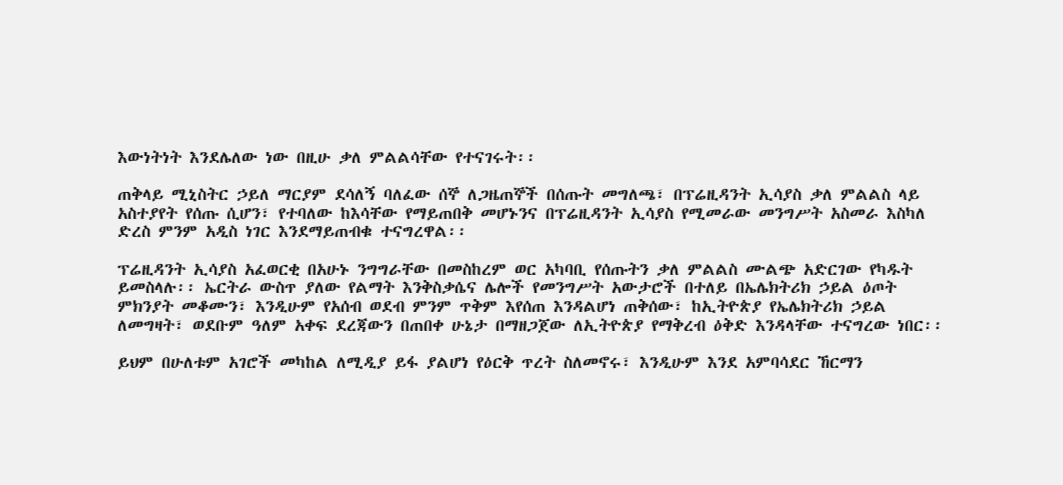እውነትነት እንደሌለው ነው በዚሁ ቃለ ምልልሳቸው የተናገሩት፡፡

ጠቅላይ ሚኒስትር ኃይለ ማርያም ደሳለኝ ባለፈው ሰኞ ለጋዜጠኞች በሰጡት መግለጫ፣ በፕሬዚዳንት ኢሳያስ ቃለ ምልልስ ላይ አስተያየት የሰጡ ሲሆን፣ የተባለው ከእሳቸው የማይጠበቅ መሆኑንና በፕሬዚዳንት ኢሳያስ የሚመራው መንግሥት አስመራ እስካለ ድረስ ምንም አዲስ ነገር እንደማይጠብቁ ተናግረዋል፡፡

ፕሬዚዳንት ኢሳያስ አፈወርቂ በአሁኑ ንግግራቸው በመስከረም ወር አካባቢ የሰጡትን ቃለ ምልልስ ሙልጭ አድርገው የካዱት ይመስላሉ፡፡ ኤርትራ ውስጥ ያለው የልማት እንቅስቃሴና ሌሎች የመንግሥት አውታሮች በተለይ በኤሌክትሪክ ኃይል ዕጦት ምክንያት መቆሙን፣ እንዲሁም የአሰብ ወደብ ምንም ጥቅም እየሰጠ እንዳልሆነ ጠቅሰው፣ ከኢትዮጵያ የኤሌክትሪክ ኃይል ለመግዛት፣ ወደቡም ዓለም አቀፍ ደረጃውን በጠበቀ ሁኔታ በማዘጋጀው ለኢትዮጵያ የማቅረብ ዕቅድ እንዳላቸው ተናግረው ነበር፡፡

ይህም በሁለቱም አገሮች መካከል ለሚዲያ ይፋ ያልሆነ የዕርቅ ጥረት ስለመኖሩ፣ እንዲሁም እንደ አምባሳደር ኸርማን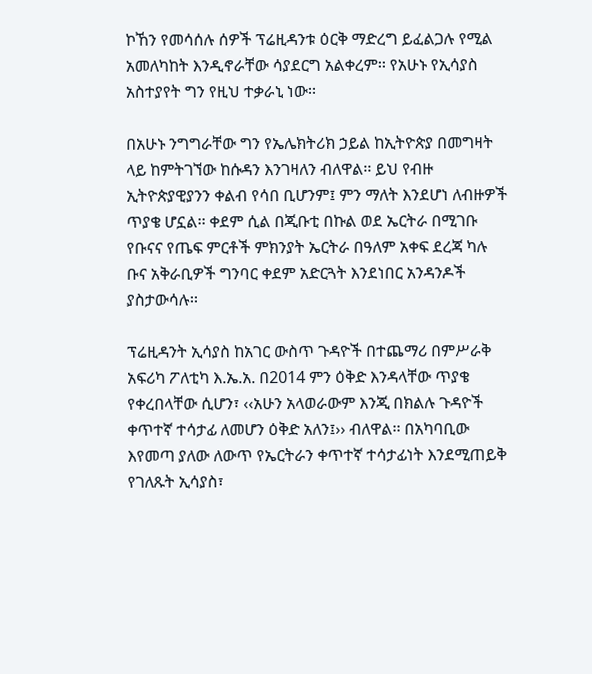ኮኸን የመሳሰሉ ሰዎች ፕሬዚዳንቱ ዕርቅ ማድረግ ይፈልጋሉ የሚል አመለካከት እንዲኖራቸው ሳያደርግ አልቀረም፡፡ የአሁኑ የኢሳያስ አስተያየት ግን የዚህ ተቃራኒ ነው፡፡

በአሁኑ ንግግራቸው ግን የኤሌክትሪክ ኃይል ከኢትዮጵያ በመግዛት ላይ ከምትገኘው ከሱዳን እንገዛለን ብለዋል፡፡ ይህ የብዙ ኢትዮጵያዊያንን ቀልብ የሳበ ቢሆንም፤ ምን ማለት እንደሆነ ለብዙዎች ጥያቄ ሆኗል፡፡ ቀደም ሲል በጂቡቲ በኩል ወደ ኤርትራ በሚገቡ የቡናና የጤፍ ምርቶች ምክንያት ኤርትራ በዓለም አቀፍ ደረጃ ካሉ ቡና አቅራቢዎች ግንባር ቀደም አድርጓት እንደነበር አንዳንዶች ያስታውሳሉ፡፡

ፕሬዚዳንት ኢሳያስ ከአገር ውስጥ ጉዳዮች በተጨማሪ በምሥራቅ አፍሪካ ፖለቲካ እ.ኤ.አ. በ2014 ምን ዕቅድ እንዳላቸው ጥያቄ የቀረበላቸው ሲሆን፣ ‹‹አሁን አላወራውም እንጂ በክልሉ ጉዳዮች ቀጥተኛ ተሳታፊ ለመሆን ዕቅድ አለን፤›› ብለዋል፡፡ በአካባቢው እየመጣ ያለው ለውጥ የኤርትራን ቀጥተኛ ተሳታፊነት እንደሚጠይቅ የገለጹት ኢሳያስ፣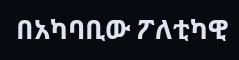በአካባቢው ፖለቲካዊ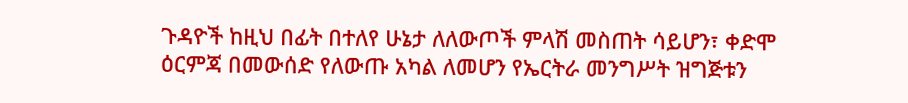ጉዳዮች ከዚህ በፊት በተለየ ሁኔታ ለለውጦች ምላሽ መስጠት ሳይሆን፣ ቀድሞ ዕርምጃ በመውሰድ የለውጡ አካል ለመሆን የኤርትራ መንግሥት ዝግጅቱን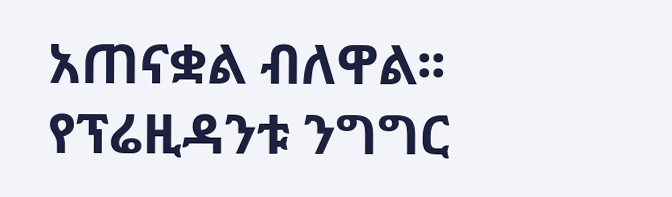አጠናቋል ብለዋል፡፡ የፕሬዚዳንቱ ንግግር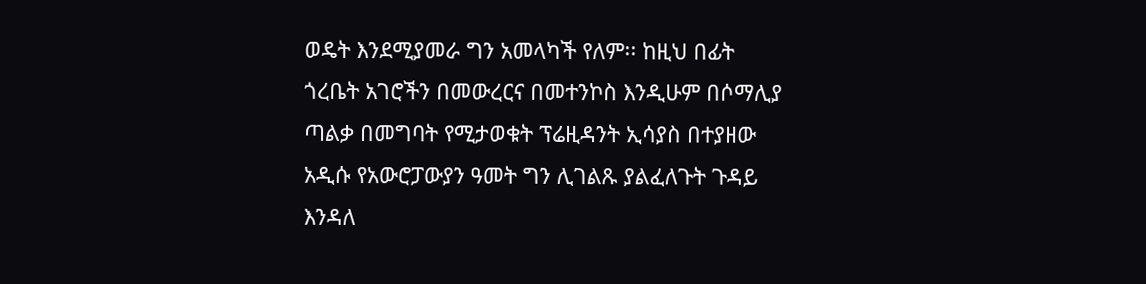ወዴት እንደሚያመራ ግን አመላካች የለም፡፡ ከዚህ በፊት ጎረቤት አገሮችን በመውረርና በመተንኮስ እንዲሁም በሶማሊያ ጣልቃ በመግባት የሚታወቁት ፕሬዚዳንት ኢሳያስ በተያዘው አዲሱ የአውሮፓውያን ዓመት ግን ሊገልጹ ያልፈለጉት ጉዳይ እንዳለ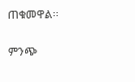ጠቁመዋል፡፡

ምንጭ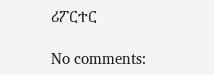ሪፖርተር

No comments: